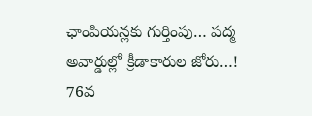ఛాంపియన్లకు గుర్తింపు… పద్మ అవార్డుల్లో క్రీడాకారుల జోరు…!
76వ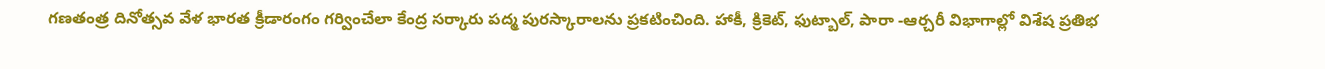గణతంత్ర దినోత్సవ వేళ భారత క్రీడారంగం గర్వించేలా కేంద్ర సర్కారు పద్మ పురస్కారాలను ప్రకటించింది. హాకీ, క్రికెట్, ఫుట్బాల్, పారా -ఆర్చరీ విభాగాల్లో విశేష ప్రతిభ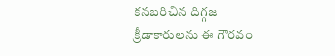కనబరిచిన దిగ్గజ క్రీడాకారులను ఈ గౌరవం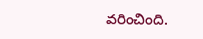వరించింది.